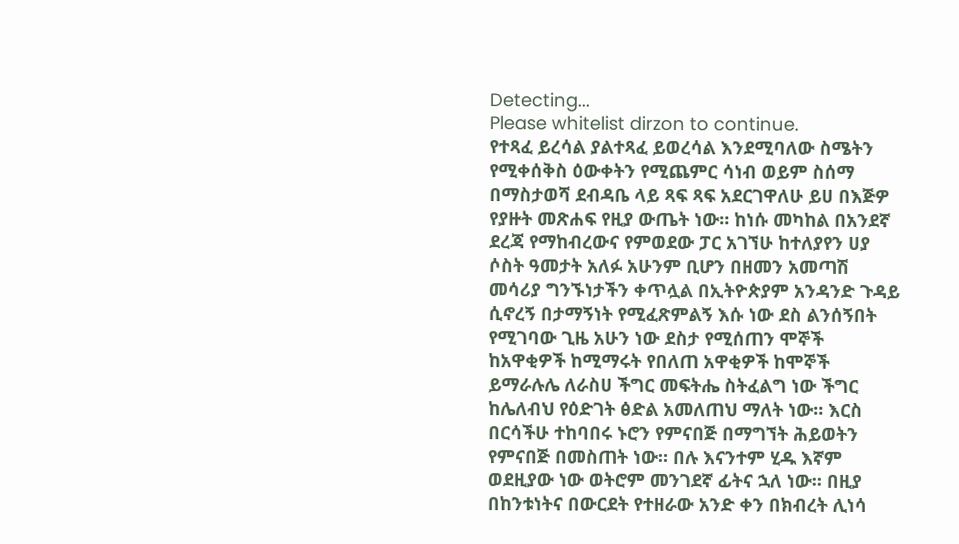Detecting...
Please whitelist dirzon to continue.
የተጻፈ ይረሳል ያልተጻፈ ይወረሳል እንደሚባለው ስሜትን የሚቀሰቅስ ዕውቀትን የሚጨምር ሳነብ ወይም ስሰማ በማስታወሻ ደብዳቤ ላይ ጻፍ ጻፍ አደርገዋለሁ ይሀ በእጅዎ የያዙት መጽሐፍ የዚያ ውጤት ነው። ከነሱ መካከል በአንደኛ ደረጃ የማከብረውና የምወደው ፓር አገኘሁ ከተለያየን ሀያ ሶስት ዓመታት አለፉ አሁንም ቢሆን በዘመን አመጣሽ መሳሪያ ግንኙነታችን ቀጥሏል በኢትዮጵያም አንዳንድ ጉዳይ ሲኖረኝ በታማኝነት የሚፈጽምልኝ እሱ ነው ደስ ልንሰኝበት የሚገባው ጊዜ አሁን ነው ደስታ የሚሰጠን ሞኞች ከአዋቂዎች ከሚማሩት የበለጠ አዋቂዎች ከሞኞች ይማራሉሌ ለራስሀ ችግር መፍትሔ ስትፈልግ ነው ችግር ከሌለብህ የዕድገት ፅድል አመለጠህ ማለት ነው። እርስ በርሳችሁ ተከባበሩ ኑሮን የምናበጅ በማግኘት ሕይወትን የምናበጅ በመስጠት ነው። በሉ እናንተም ሂዱ እኛም ወደዚያው ነው ወትሮም መንገደኛ ፊትና ኋለ ነው። በዚያ በከንቱነትና በውርደት የተዘራው አንድ ቀን በክብረት ሊነሳ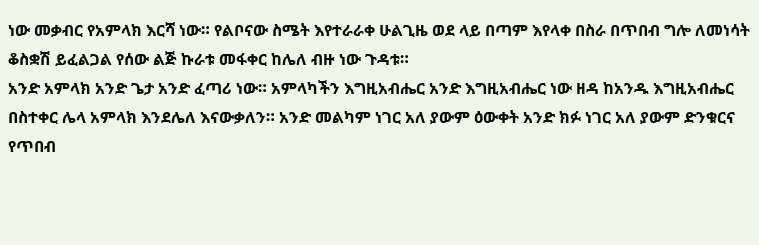ነው መቃብር የአምላክ እርሻ ነው። የልቦናው ስሜት እየተራራቀ ሁልጊዜ ወደ ላይ በጣም እየላቀ በስራ በጥበብ ግሎ ለመነሳት ቆስቋሽ ይፈልጋል የሰው ልጅ ኩራቱ መፋቀር ከሌለ ብዙ ነው ጉዳቱ።
አንድ አምላክ አንድ ጌታ አንድ ፈጣሪ ነው። አምላካችን እግዚአብሔር አንድ እግዚአብሔር ነው ዘዳ ከአንዱ እግዚአብሔር በስተቀር ሌላ አምላክ እንደሌለ እናውቃለን። አንድ መልካም ነገር አለ ያውም ዕውቀት አንድ ክፉ ነገር አለ ያውም ድንቁርና የጥበብ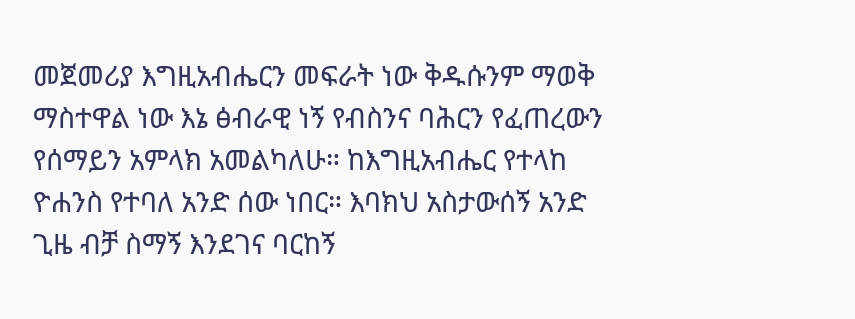መጀመሪያ እግዚአብሔርን መፍራት ነው ቅዱሱንም ማወቅ ማስተዋል ነው እኔ ፅብራዊ ነኝ የብስንና ባሕርን የፈጠረውን የሰማይን አምላክ አመልካለሁ። ከእግዚአብሔር የተላከ ዮሐንስ የተባለ አንድ ሰው ነበር። እባክህ አስታውሰኝ አንድ ጊዜ ብቻ ስማኝ እንደገና ባርከኝ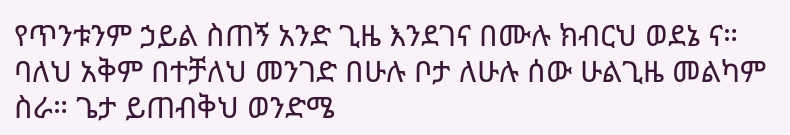የጥንቱንም ኃይል ስጠኝ አንድ ጊዜ እንደገና በሙሉ ክብርህ ወደኔ ና። ባለህ አቅም በተቻለህ መንገድ በሁሉ ቦታ ለሁሉ ሰው ሁልጊዜ መልካም ስራ። ጌታ ይጠብቅህ ወንድሜ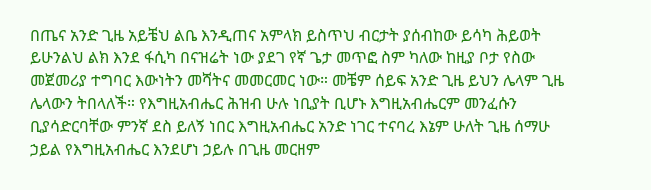በጤና አንድ ጊዜ አይቼህ ልቤ እንዲጠና አምላክ ይስጥህ ብርታት ያሰብከው ይሳካ ሕይወት ይሁንልህ ልክ እንደ ፋሲካ በናዝሬት ነው ያደገ የኛ ጌታ መጥፎ ስም ካለው ከዚያ ቦታ የስው መጀመሪያ ተግባር እውነትን መሻትና መመርመር ነው። መቼም ሰይፍ አንድ ጊዜ ይህን ሌላም ጊዜ ሌላውን ትበላለች። የእግዚአብሔር ሕዝብ ሁሉ ነቢያት ቢሆኑ እግዚአብሔርም መንፈሱን ቢያሳድርባቸው ምንኛ ደስ ይለኝ ነበር እግዚአብሔር አንድ ነገር ተናባረ እኔም ሁለት ጊዜ ሰማሁ ኃይል የእግዚአብሔር እንደሆነ ኃይሉ በጊዜ መርዘም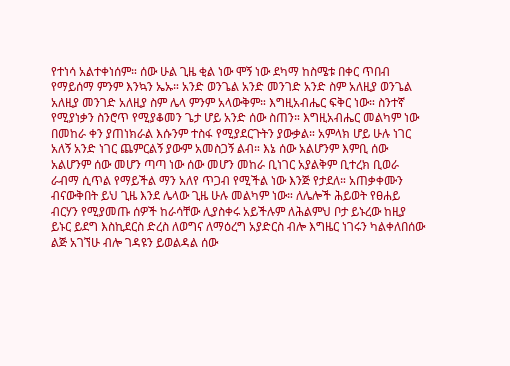የተነሳ አልተቀነሰም። ሰው ሁል ጊዜ ቂል ነው ሞኝ ነው ደካማ ከስሜቱ በቀር ጥበብ የማይሰማ ምንም እንኳን ኤኡ። አንድ ወንጌል አንድ መንገድ አንድ ስም አለዚያ ወንጌል አለዚያ መንገድ አለዚያ ስም ሌላ ምንም አላውቅም። እግዚአብሔር ፍቅር ነው። ስንተኛ የሚያነቃን ስንሮጥ የሚያቆመን ጌታ ሆይ አንድ ሰው ስጠን። እግዚአብሔር መልካም ነው በመከራ ቀን ያጠነክራል እሱንም ተስፋ የሚያደርጉትን ያውቃል። አምላክ ሆይ ሁሉ ነገር አለኝ አንድ ነገር ጨምርልኝ ያውም አመስጋኝ ልብ። እኔ ሰው አልሆንም እምቢ ሰው አልሆንም ሰው መሆን ጣጣ ነው ሰው መሆን መከራ ቢነገር አያልቅም ቢተረክ ቢወራ ራብማ ሲጥል የማይችል ማን አለየ ጥጋብ የሚችል ነው እንጅ የታደለ። አጠቃቀሙን ብናውቅበት ይህ ጊዜ እንደ ሌላው ጊዜ ሁሉ መልካም ነው። ለሌሎች ሕይወት የፀሐይ ብርሃን የሚያመጡ ሰዎች ከራሳቸው ሊያስቀሩ አይችሉም ለሕልምህ ቦታ ይኑረው ከዚያ ይኑር ይደግ እስኪደርስ ድረስ ለወግና ለማዕረግ አያድርስ ብሎ እግዜር ነገሩን ካልቀለበሰው ልጅ አገኘሁ ብሎ ገዳዩን ይወልዳል ሰው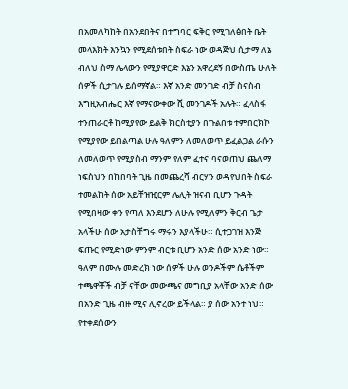በአመለካከት በአንደበትና በተግባር ፍቅር የሚገለፅበት ቤት መላእክት እንኳን የሚደሰቱበት ስፍራ ነው ወዳጅህ ሲታማ ለኔ ብለህ ስማ ሌላውን የሚያዋርድ እኔን አዋረደኝ በውስጤ ሁለት ሰዎች ሲታገሉ ይሰማኛል። እኛ አንድ መንገድ ብቻ ስናስብ እግዚአብሔር እኛ የማናውቀው ሺ መንገዶች አሉት። ፈላስፋ ተንጠራርቶ ከሚያየው ይልቅ ክርስቲያን በጉልበቱ ተምበርክኮ የሚያየው ይበልጣል ሁሉ ዓለምን ለመለወጥ ይፈልጋል ራሱን ለመለወጥ የሚያስብ ማንም የለም ፈተና ባናወጠህ ጨለማ ነፍስህን በከበባት ጊዜ በመጨረሻ ብርሃን ወዳየህበት ስፍራ ተመልከት ሰው አይቸዝዢርም ሌሊት ዝናብ ቢሆን ጉዳት የሚበዛው ቀን የጣለ እንደሆን ለሁሉ የሚለምን ቅርብ ጌታ አላችሁ ሰው አታስቸግሩ ማሩን እያላችሁ። ሲተጋገዝ እንጅ ፍጡር የሚድነው ምንም ብርቱ ቢሆን አንድ ሰው አንድ ነው። ዓለም በሙሉ መድረክ ነው ሰዎች ሁሉ ወንዶችም ሴቶችም ተጫዋቾች ብቻ ናቸው መውጫና መግቢያ አላቸው አንድ ሰው በአንድ ጊዜ ብዙ ሚና ሊኖረው ይችላል። ያ ሰው አንተ ነህ። የተቀደሰውን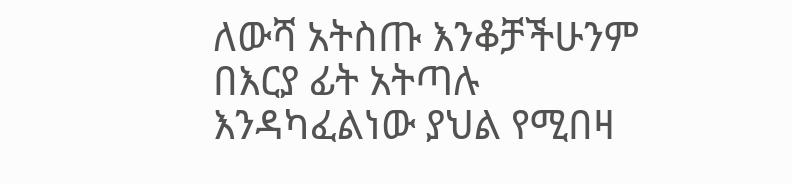ለውሻ አትስጡ እንቆቻችሁንም በእርያ ፊት አትጣሉ እንዳካፈልነው ያህል የሚበዛ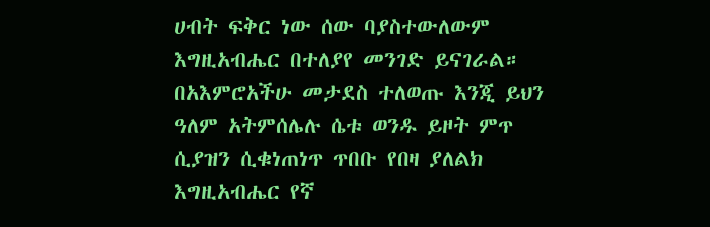ሀብት ፍቅር ነው ሰው ባያስተውለውም እግዚአብሔር በተለያየ መንገድ ይናገራል። በአእምሮአችሁ መታደስ ተለወጡ እንጂ ይህን ዓለም አትምሰሌሉ ሴቱ ወንዱ ይዞት ምጥ ሲያዝን ሲቁነጠነጥ ጥበቡ የበዛ ያለልክ እግዚአብሔር የኛ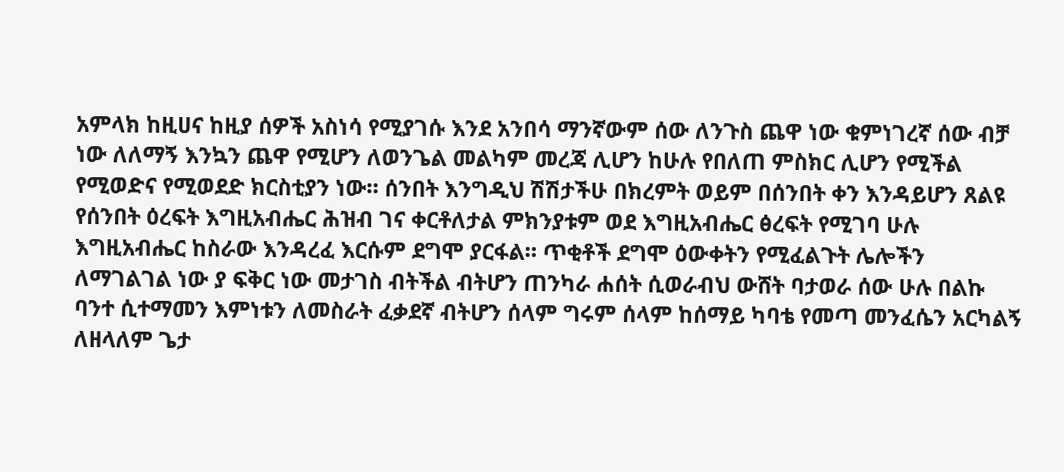አምላክ ከዚሀና ከዚያ ሰዎች አስነሳ የሚያገሱ እንደ አንበሳ ማንኛውም ሰው ለንጉስ ጨዋ ነው ቁምነገረኛ ሰው ብቻ ነው ለለማኝ እንኳን ጨዋ የሚሆን ለወንጌል መልካም መረጃ ሊሆን ከሁሉ የበለጠ ምስክር ሊሆን የሚችል የሚወድና የሚወደድ ክርስቲያን ነው። ሰንበት እንግዲህ ሽሽታችሁ በክረምት ወይም በሰንበት ቀን እንዳይሆን ጸልዩ የሰንበት ዕረፍት እግዚአብሔር ሕዝብ ገና ቀርቶለታል ምክንያቱም ወደ እግዚአብሔር ፅረፍት የሚገባ ሁሉ እግዚአብሔር ከስራው እንዳረፈ እርሱም ደግሞ ያርፋል። ጥቂቶች ደግሞ ዕውቀትን የሚፈልጉት ሌሎችን ለማገልገል ነው ያ ፍቅር ነው መታገስ ብትችል ብትሆን ጠንካራ ሐሰት ሲወራብህ ውሸት ባታወራ ሰው ሁሉ በልኩ ባንተ ሲተማመን እምነቱን ለመስራት ፈቃደኛ ብትሆን ሰላም ግሩም ሰላም ከሰማይ ካባቴ የመጣ መንፈሴን አርካልኝ ለዘላለም ጌታ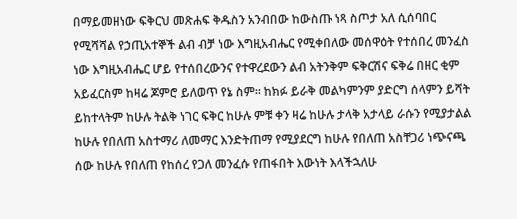በማይመዘነው ፍቅርህ መጽሐፍ ቅዱስን አንብበው ከውስጡ ነጻ ስጦታ አለ ሲሰባበር የሚሻሻል የኃጢአተኞች ልብ ብቻ ነው እግዚአብሔር የሚቀበለው መሰዋዕት የተሰበረ መንፈስ ነው እግዚአብሔር ሆይ የተሰበረውንና የተዋረደውን ልብ አትንቅም ፍቅርሽና ፍቅሬ በዘር ቂም አይፈርስም ከዛሬ ጆምሮ ይለወጥ የኔ ስም። ከክፉ ይራቅ መልካምንም ያድርግ ሰላምን ይሻት ይከተላትም ከሁሉ ትልቅ ነገር ፍቅር ከሁሉ ምቹ ቀን ዛሬ ከሁሉ ታላቅ አታላይ ራሱን የሚያታልል ከሁሉ የበለጠ አስተማሪ ለመማር እንድትጠማ የሚያደርግ ከሁሉ የበለጠ አስቸጋሪ ነጭናጫ ሰው ከሁሉ የበለጠ የከሰረ የጋለ መንፈሱ የጠፋበት እውነት እላችኋለሁ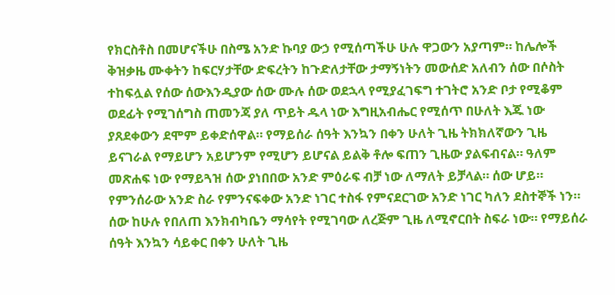የክርስቶስ በመሆናችሁ በስሜ አንድ ኩባያ ውኃ የሚሰጣችሁ ሁሉ ዋጋውን አያጣም። ከሌሎች ቅዝቃዜ ሙቀትን ከፍርሃታቸው ድፍረትን ከጉድለታቸው ታማኝነትን መውሰድ አለብን ሰው በሶስት ተከፍሏል የሰው ሰውእንዲያው ሰው ሙሉ ሰው ወደኋላ የሚያፈገፍግ ተገትሮ አንድ ቦታ የሚቆም ወደፊት የሚገሰግስ ጠመንጃ ያለ ጥይት ዱላ ነው እግዚአብሔር የሚሰጥ በሁለት እጁ ነው ያጸደቀውን ደሞም ይቀድሰዋል። የማይሰራ ሰዓት እንኳን በቀን ሁለት ጊዜ ትክክለኛውን ጊዜ ይናገራል የማይሆን አይሆንም የሚሆን ይሆናል ይልቅ ቶሎ ፍጠን ጊዜው ያልፍብናል። ዓለም መጽሐፍ ነው የማይጓዝ ሰው ያነበበው አንድ ምዕራፍ ብቻ ነው ለማለት ይቻላል። ሰው ሆይ። የምንሰራው አንድ ስራ የምንናፍቀው አንድ ነገር ተስፋ የምናደርገው አንድ ነገር ካለን ደስተኞች ነን። ሰው ከሁሉ የበለጠ እንክብካቤን ማሳየት የሚገባው ለረጅም ጊዜ ለሚኖርበት ስፍራ ነው። የማይሰራ ሰዓት እንኳን ሳይቀር በቀን ሁለት ጊዜ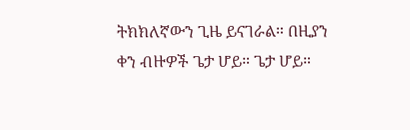ትክክለኛውን ጊዜ ይናገራል። በዚያን ቀን ብዙዎች ጌታ ሆይ። ጌታ ሆይ።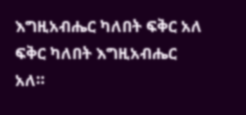እግዚአብሔር ካለበት ፍቅር አለ ፍቅር ካለበት እግዚአብሔር አለ።